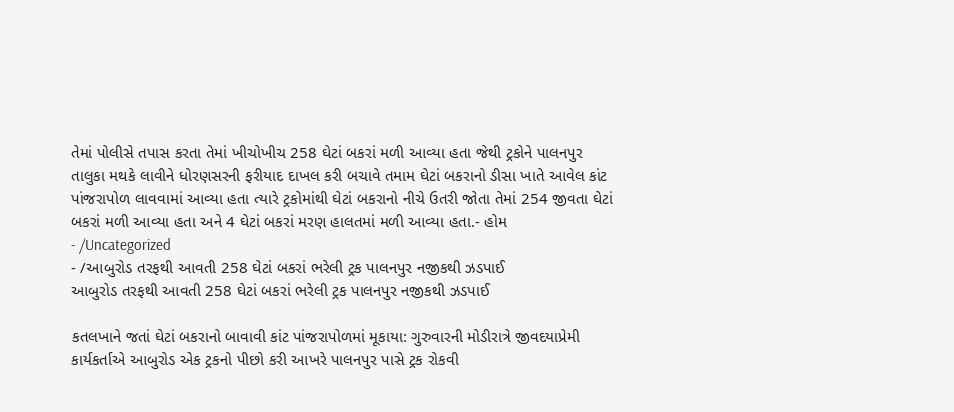તેમાં પોલીસે તપાસ કરતા તેમાં ખીચોખીચ 258 ઘેટાં બકરાં મળી આવ્યા હતા જેથી ટ્રકોને પાલનપુર તાલુકા મથકે લાવીને ધોરણસરની ફરીયાદ દાખલ કરી બચાવે તમામ ઘેટાં બકરાનો ડીસા ખાતે આવેલ કાંટ પાંજરાપોળ લાવવામાં આવ્યા હતા ત્યારે ટ્રકોમાંથી ઘેટાં બકરાનો નીચે ઉતરી જોતા તેમાં 254 જીવતા ઘેટાં બકરાં મળી આવ્યા હતા અને 4 ઘેટાં બકરાં મરણ હાલતમાં મળી આવ્યા હતા.- હોમ
- /Uncategorized
- /આબુરોડ તરફથી આવતી 258 ઘેટાં બકરાં ભરેલી ટ્રક પાલનપુર નજીકથી ઝડપાઈ
આબુરોડ તરફથી આવતી 258 ઘેટાં બકરાં ભરેલી ટ્રક પાલનપુર નજીકથી ઝડપાઈ

કતલખાને જતાં ઘેટાં બકરાનો બાવાવી કાંટ પાંજરાપોળમાં મૂકાયા: ગુરુવારની મોડીરાત્રે જીવદયાપ્રેમી કાર્યકર્તાએ આબુરોડ એક ટ્રકનો પીછો કરી આખરે પાલનપુર પાસે ટ્રક રોકવી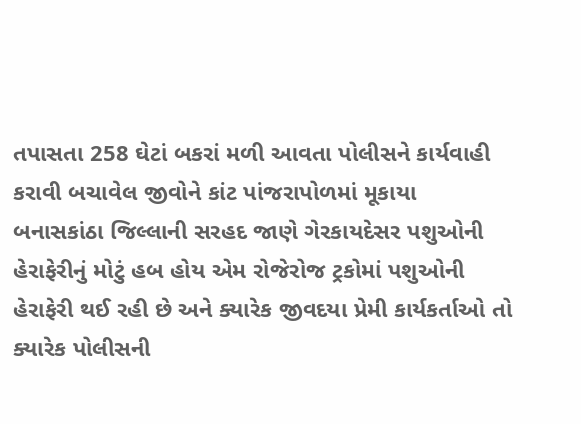તપાસતા 258 ઘેટાં બકરાં મળી આવતા પોલીસને કાર્યવાહી કરાવી બચાવેલ જીવોને કાંટ પાંજરાપોળમાં મૂકાયા
બનાસકાંઠા જિલ્લાની સરહદ જાણે ગેરકાયદેસર પશુઓની હેરાફેરીનું મોટું હબ હોય એમ રોજેરોજ ટ્રકોમાં પશુઓની હેરાફેરી થઈ રહી છે અને ક્યારેક જીવદયા પ્રેમી કાર્યકર્તાઓ તો ક્યારેક પોલીસની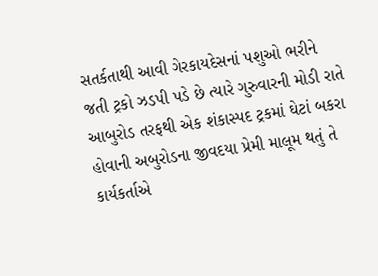સતર્કતાથી આવી ગેરકાયદેસનાં પશુઓ ભરીને જતી ટ્રકો ઝડપી પડે છે ત્યારે ગુરુવારની મોડી રાતે આબુરોડ તરફથી એક શંકાસ્પદ ટ્રકમાં ઘેટાં બકરા હોવાની અબુરોડના જીવદયા પ્રેમી માલૂમ થતું તે કાર્યકર્તાએ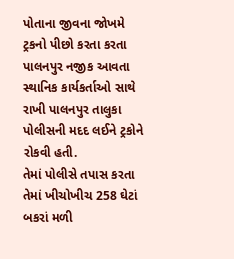પોતાના જીવના જોખમે ટ્રકનો પીછો કરતા કરતા પાલનપુર નજીક આવતા સ્થાનિક કાર્યકર્તાઓ સાથે રાખી પાલનપુર તાલુકા પોલીસની મદદ લઈને ટ્રકોને રોકવી હતી.
તેમાં પોલીસે તપાસ કરતા તેમાં ખીચોખીચ 258 ઘેટાં બકરાં મળી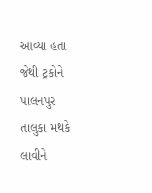આવ્યા હતા જેથી ટ્રકોને પાલનપુર તાલુકા મથકે લાવીને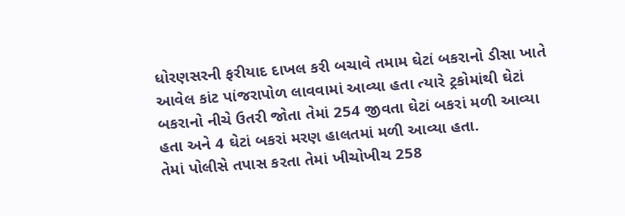ધોરણસરની ફરીયાદ દાખલ કરી બચાવે તમામ ઘેટાં બકરાનો ડીસા ખાતે આવેલ કાંટ પાંજરાપોળ લાવવામાં આવ્યા હતા ત્યારે ટ્રકોમાંથી ઘેટાં બકરાનો નીચે ઉતરી જોતા તેમાં 254 જીવતા ઘેટાં બકરાં મળી આવ્યા હતા અને 4 ઘેટાં બકરાં મરણ હાલતમાં મળી આવ્યા હતા.
તેમાં પોલીસે તપાસ કરતા તેમાં ખીચોખીચ 258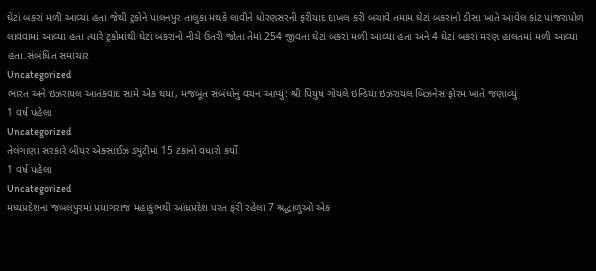ઘેટાં બકરાં મળી આવ્યા હતા જેથી ટ્રકોને પાલનપુર તાલુકા મથકે લાવીને ધોરણસરની ફરીયાદ દાખલ કરી બચાવે તમામ ઘેટાં બકરાનો ડીસા ખાતે આવેલ કાંટ પાંજરાપોળ લાવવામાં આવ્યા હતા ત્યારે ટ્રકોમાંથી ઘેટાં બકરાનો નીચે ઉતરી જોતા તેમાં 254 જીવતા ઘેટાં બકરાં મળી આવ્યા હતા અને 4 ઘેટાં બકરાં મરણ હાલતમાં મળી આવ્યા હતા.સંબંધિત સમાચાર
Uncategorized
ભારત અને ઇઝરાયલ આતંકવાદ સામે એક થયા, મજબૂત સંબંધોનું વચન આપ્યું: શ્રી પિયુષ ગોયલે ઇન્ડિયા ઇઝરાયલ બિઝનેસ ફોરમ ખાતે જણાવ્યું
1 વર્ષ પહેલા
Uncategorized
તેલંગાણા સરકારે બીયર એક્સાઈઝ ડ્યુટીમાં 15 ટકાનો વધારો કર્યો
1 વર્ષ પહેલા
Uncategorized
મધ્યપ્રદેશના જબલપુરમાં પ્રયાગરાજ મહાકુંભથી આંધ્રપ્રદેશ પરત ફરી રહેલા 7 શ્રદ્ધાળુઓ એક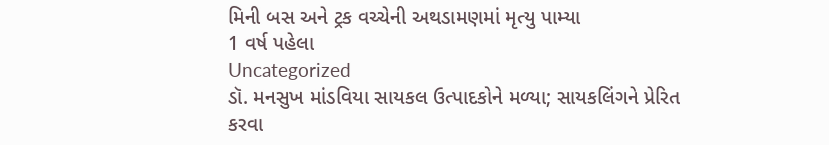મિની બસ અને ટ્રક વચ્ચેની અથડામણમાં મૃત્યુ પામ્યા
1 વર્ષ પહેલા
Uncategorized
ડૉ. મનસુખ માંડવિયા સાયકલ ઉત્પાદકોને મળ્યા; સાયકલિંગને પ્રેરિત કરવા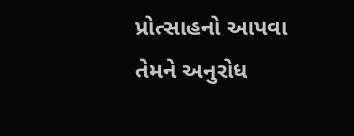પ્રોત્સાહનો આપવા તેમને અનુરોધ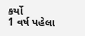કર્યો
1 વર્ષ પહેલા